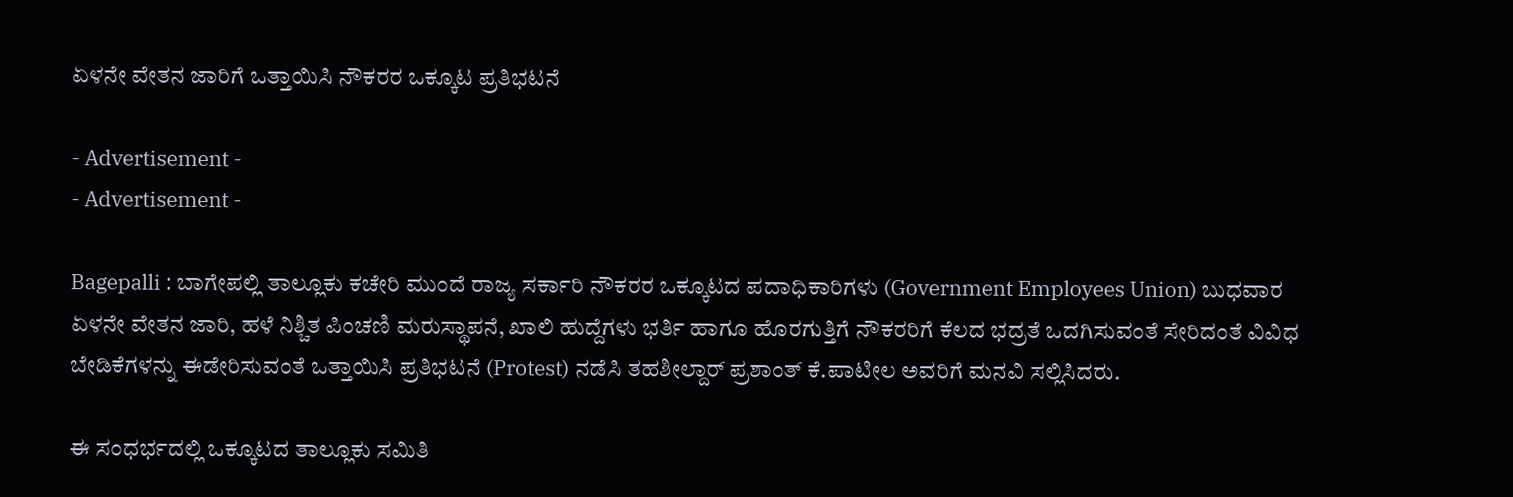ಏಳನೇ ವೇತನ ಜಾರಿಗೆ ಒತ್ತಾಯಿಸಿ ನೌಕರರ ಒಕ್ಕೂಟ ಪ್ರತಿಭಟನೆ

- Advertisement -
- Advertisement -

Bagepalli : ಬಾಗೇಪಲ್ಲಿ ತಾಲ್ಲೂಕು ಕಚೇರಿ ಮುಂದೆ ರಾಜ್ಯ ಸರ್ಕಾರಿ ನೌಕರರ ಒಕ್ಕೂಟದ ಪದಾಧಿಕಾರಿಗಳು (Government Employees Union) ಬುಧವಾರ ಏಳನೇ ವೇತನ ಜಾರಿ, ಹಳೆ ನಿಶ್ಚಿತ ಪಿಂಚಣಿ ಮರುಸ್ಥಾಪನೆ, ಖಾಲಿ ಹುದ್ದೆಗಳು ಭರ್ತಿ ಹಾಗೂ ಹೊರಗುತ್ತಿಗೆ ನೌಕರರಿಗೆ ಕೆಲದ ಭದ್ರತೆ ಒದಗಿಸುವಂತೆ ಸೇರಿದಂತೆ ವಿವಿಧ ಬೇಡಿಕೆಗಳನ್ನು ಈಡೇರಿಸುವಂತೆ ಒತ್ತಾಯಿಸಿ ಪ್ರತಿಭಟನೆ (Protest) ನಡೆಸಿ ತಹಶೀಲ್ದಾರ್ ಪ್ರಶಾಂತ್ ಕೆ.ಪಾಟೀಲ ಅವರಿಗೆ ಮನವಿ ಸಲ್ಲಿಸಿದರು.

ಈ ಸಂಧರ್ಭದಲ್ಲಿ ಒಕ್ಕೂಟದ ತಾಲ್ಲೂಕು ಸಮಿತಿ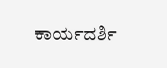ಕಾರ್ಯದರ್ಶಿ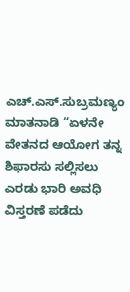ಎಚ್.ಎಸ್.ಸುಬ್ರಮಣ್ಯಂ ಮಾತನಾಡಿ “ಏಳನೇ ವೇತನದ ಆಯೋಗ ತನ್ನ ಶಿಫಾರಸು ಸಲ್ಲಿಸಲು ಎರಡು ಭಾರಿ ಅವಧಿ ವಿಸ್ತರಣೆ ಪಡೆದು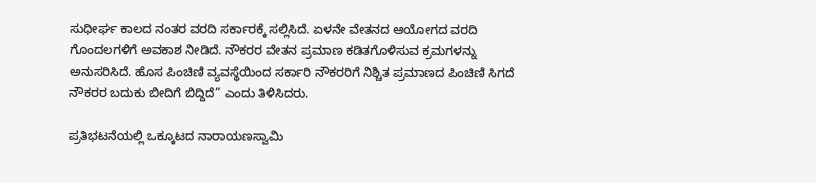ಸುಧೀರ್ಘ ಕಾಲದ ನಂತರ ವರದಿ ಸರ್ಕಾರಕ್ಕೆ ಸಲ್ಲಿಸಿದೆ. ಏಳನೇ ವೇತನದ ಆಯೋಗದ ವರದಿ ಗೊಂದಲಗಳಿಗೆ ಅವಕಾಶ ನೀಡಿದೆ. ನೌಕರರ ವೇತನ ಪ್ರಮಾಣ ಕಡಿತಗೊಳಿಸುವ ಕ್ರಮಗಳನ್ನು ಅನುಸರಿಸಿದೆ. ಹೊಸ ಪಿಂಚಿಣಿ ವ್ಯವಸ್ಥೆಯಿಂದ ಸರ್ಕಾರಿ ನೌಕರರಿಗೆ ನಿಶ್ಚಿತ ಪ್ರಮಾಣದ ಪಿಂಚಿಣಿ ಸಿಗದೆ ನೌಕರರ ಬದುಕು ಬೀದಿಗೆ ಬಿದ್ದಿದೆ” ಎಂದು ತಿಳಿಸಿದರು.

ಪ್ರತಿಭಟನೆಯಲ್ಲಿ ಒಕ್ಕೂಟದ ನಾರಾಯಣಸ್ವಾಮಿ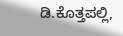ಡಿ.ಕೊತ್ತಪಲ್ಲಿ,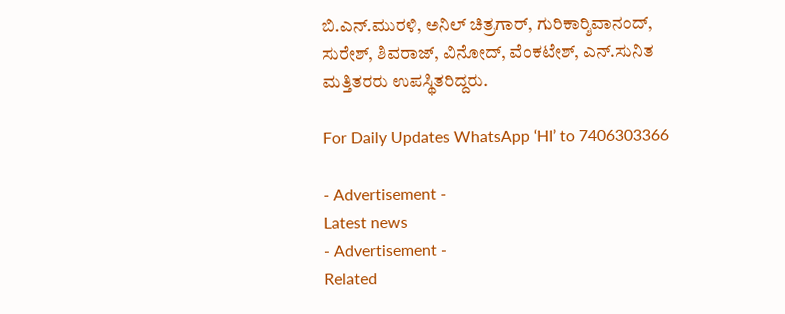ಬಿ.ಎನ್.ಮುರಳಿ, ಅನಿಲ್ ಚಿತ್ರಗಾರ್, ಗುರಿಕಾರ್‍ಶಿವಾನಂದ್, ಸುರೇಶ್, ಶಿವರಾಜ್, ವಿನೋದ್, ವೆಂಕಟೇಶ್, ಎನ್.ಸುನಿತ ಮತ್ತಿತರರು ಉಪಸ್ಥಿತರಿದ್ದರು.

For Daily Updates WhatsApp ‘HI’ to 7406303366

- Advertisement -
Latest news
- Advertisement -
Related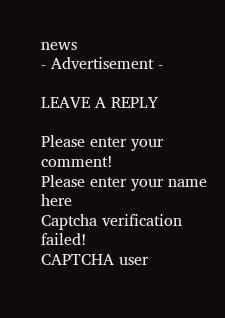news
- Advertisement -

LEAVE A REPLY

Please enter your comment!
Please enter your name here
Captcha verification failed!
CAPTCHA user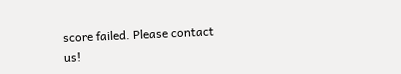score failed. Please contact us!